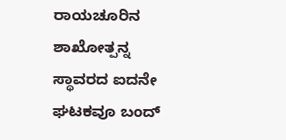ರಾಯಚೂರಿನ ಶಾಖೋತ್ಪನ್ನ ಸ್ಥಾವರದ ಐದನೇ ಘಟಕವೂ ಬಂದ್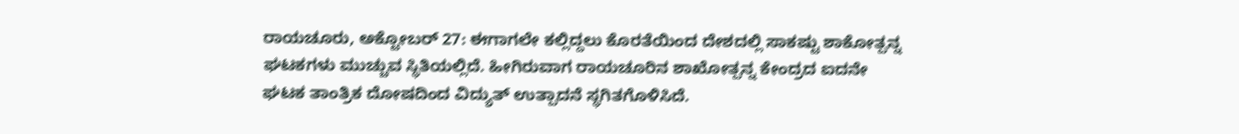ರಾಯಚೂರು, ಅಕ್ಟೋಬರ್ 27: ಈಗಾಗಲೇ ಕಲ್ಲಿದ್ದಲು ಕೊರತೆಯಿಂದ ದೇಶದಲ್ಲಿ ಸಾಕಷ್ಟು ಶಾಕೋತ್ಪನ್ನ ಘಟಕಗಳು ಮುಚ್ಚುವ ಸ್ಥಿತಿಯಲ್ಲಿದೆ. ಹೀಗಿರುವಾಗ ರಾಯಚೂರಿನ ಶಾಖೋತ್ಪನ್ನ ಕೇಂದ್ರದ ಐದನೇ ಘಟಕ ತಾಂತ್ರಿಕ ದೋಷದಿಂದ ವಿದ್ಯುತ್ ಉತ್ಪಾದನೆ ಸ್ಥಗಿತಗೊಳಿಸಿದೆ.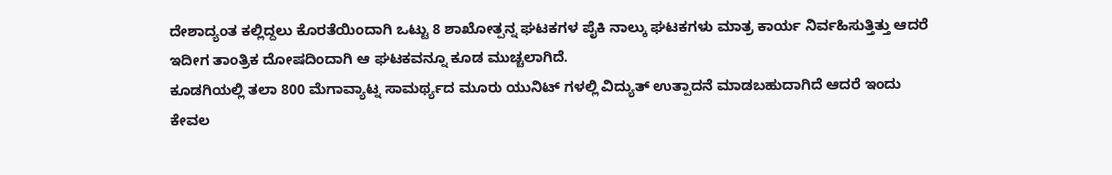ದೇಶಾದ್ಯಂತ ಕಲ್ಲಿದ್ದಲು ಕೊರತೆಯಿಂದಾಗಿ ಒಟ್ಟು 8 ಶಾಖೋತ್ಪನ್ನ ಘಟಕಗಳ ಪೈಕಿ ನಾಲ್ಕು ಘಟಕಗಳು ಮಾತ್ರ ಕಾರ್ಯ ನಿರ್ವಹಿಸುತ್ತಿತ್ತು ಆದರೆ ಇದೀಗ ತಾಂತ್ರಿಕ ದೋಷದಿಂದಾಗಿ ಆ ಘಟಕವನ್ನೂ ಕೂಡ ಮುಚ್ಚಲಾಗಿದೆ.
ಕೂಡಗಿಯಲ್ಲಿ ತಲಾ 800 ಮೆಗಾವ್ಯಾಟ್ನ ಸಾಮರ್ಥ್ಯದ ಮೂರು ಯುನಿಟ್ ಗಳಲ್ಲಿ ವಿದ್ಯುತ್ ಉತ್ಪಾದನೆ ಮಾಡಬಹುದಾಗಿದೆ ಆದರೆ ಇಂದು ಕೇವಲ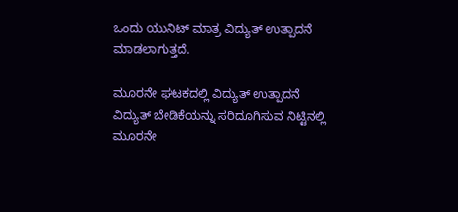ಒಂದು ಯುನಿಟ್ ಮಾತ್ರ ವಿದ್ಯುತ್ ಉತ್ಪಾದನೆ ಮಾಡಲಾಗುತ್ತದೆ.

ಮೂರನೇ ಘಟಕದಲ್ಲಿ ವಿದ್ಯುತ್ ಉತ್ಪಾದನೆ
ವಿದ್ಯುತ್ ಬೇಡಿಕೆಯನ್ನು ಸರಿದೂಗಿಸುವ ನಿಟ್ಟಿನಲ್ಲಿ ಮೂರನೇ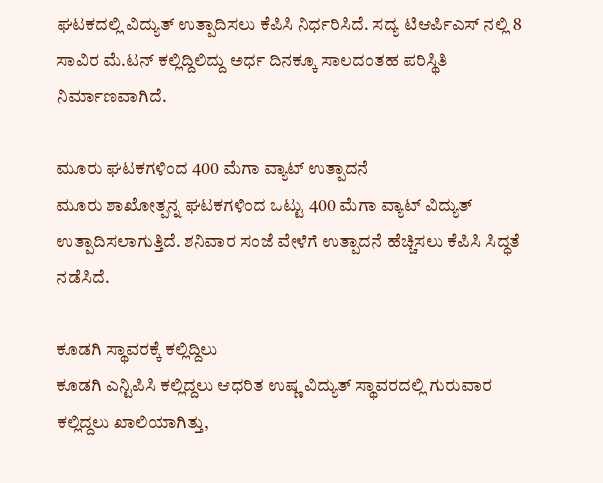ಘಟಕದಲ್ಲಿ ವಿದ್ಯುತ್ ಉತ್ಪಾದಿಸಲು ಕೆಪಿಸಿ ನಿರ್ಧರಿಸಿದೆ. ಸದ್ಯ ಟಿಆರ್ಪಿಎಸ್ ನಲ್ಲಿ 8 ಸಾವಿರ ಮೆ.ಟನ್ ಕಲ್ಲಿದ್ದಿಲಿದ್ದು ಅರ್ಧ ದಿನಕ್ಕೂ ಸಾಲದಂತಹ ಪರಿಸ್ಥಿತಿ ನಿರ್ಮಾಣವಾಗಿದೆ.

ಮೂರು ಘಟಕಗಳಿಂದ 400 ಮೆಗಾ ವ್ಯಾಟ್ ಉತ್ಪಾದನೆ
ಮೂರು ಶಾಖೋತ್ಪನ್ನ ಘಟಕಗಳಿಂದ ಒಟ್ಟು 400 ಮೆಗಾ ವ್ಯಾಟ್ ವಿದ್ಯುತ್ ಉತ್ಪಾದಿಸಲಾಗುತ್ತಿದೆ. ಶನಿವಾರ ಸಂಜೆ ವೇಳೆಗೆ ಉತ್ಪಾದನೆ ಹೆಚ್ಚಿಸಲು ಕೆಪಿಸಿ ಸಿದ್ಧತೆ ನಡೆಸಿದೆ.

ಕೂಡಗಿ ಸ್ಥಾವರಕ್ಕೆ ಕಲ್ಲಿದ್ದಿಲು
ಕೂಡಗಿ ಎನ್ಟಿಪಿಸಿ ಕಲ್ಲಿದ್ದಲು ಆಧರಿತ ಉಷ್ಣ ವಿದ್ಯುತ್ ಸ್ಥಾವರದಲ್ಲಿ ಗುರುವಾರ ಕಲ್ಲಿದ್ದಲು ಖಾಲಿಯಾಗಿತ್ತು,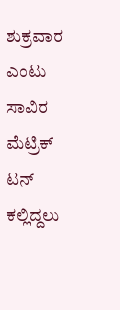ಶುಕ್ರವಾರ ಎಂಟು ಸಾವಿರ ಮೆಟ್ರಿಕ್ ಟನ್ ಕಲ್ಲಿದ್ದಲು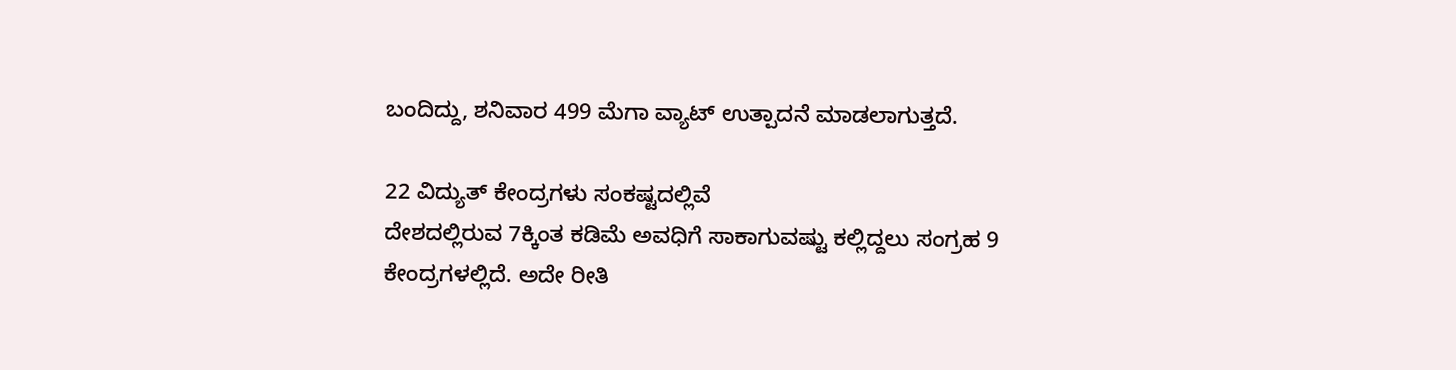ಬಂದಿದ್ದು, ಶನಿವಾರ 499 ಮೆಗಾ ವ್ಯಾಟ್ ಉತ್ಪಾದನೆ ಮಾಡಲಾಗುತ್ತದೆ.

22 ವಿದ್ಯುತ್ ಕೇಂದ್ರಗಳು ಸಂಕಷ್ಟದಲ್ಲಿವೆ
ದೇಶದಲ್ಲಿರುವ 7ಕ್ಕಿಂತ ಕಡಿಮೆ ಅವಧಿಗೆ ಸಾಕಾಗುವಷ್ಟು ಕಲ್ಲಿದ್ದಲು ಸಂಗ್ರಹ 9 ಕೇಂದ್ರಗಳಲ್ಲಿದೆ. ಅದೇ ರೀತಿ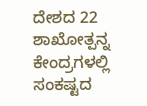ದೇಶದ 22 ಶಾಖೋತ್ಪನ್ನ ಕೇಂದ್ರಗಳಲ್ಲಿ ಸಂಕಷ್ಟದ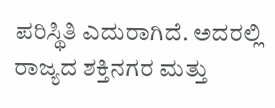ಪರಿಸ್ಥಿತಿ ಎದುರಾಗಿದೆ. ಅದರಲ್ಲಿ ರಾಜ್ಯದ ಶಕ್ತಿನಗರ ಮತ್ತು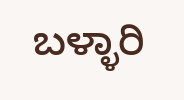ಬಳ್ಳಾರಿ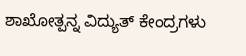ಶಾಖೋತ್ಪನ್ನ ವಿದ್ಯುತ್ ಕೇಂದ್ರಗಳು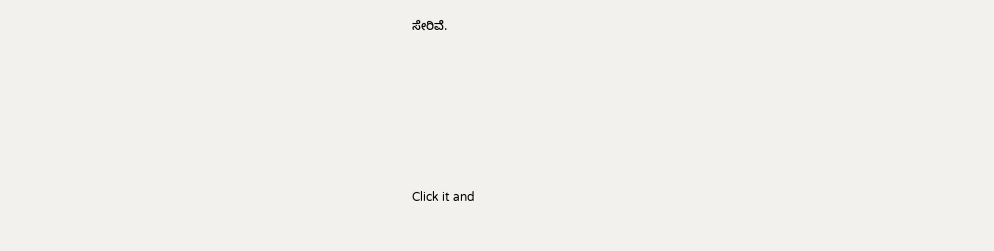ಸೇರಿವೆ.












Click it and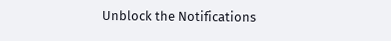Unblock the Notifications